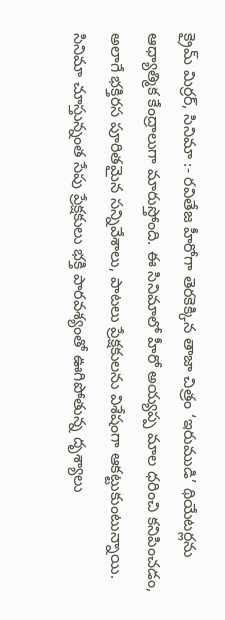క్రైమ్ మిర్రర్, సినిమా :- రవితేజ హీరోగా తెరకెక్కిన తాజా చిత్రం ‘ఇరుముడి’ థియేటర్లను ఆధ్యాత్మిక కేంద్రాలుగా మారుస్తోంది. ఈ సినిమాలో హీరో అయ్యప్ప మాల ధరించి కనిపించడం, అలాగే భక్తిరస పూరితమైన సన్నివేశాలు, పాటలు ప్రేక్షకులను విశేషంగా ఆకట్టుకుంటున్నాయి. సినిమా చూస్తున్నంత సేపు ప్రేక్షకులు భక్తి పారవశ్యంతో ఊగిపోతున్న దృశ్యాలు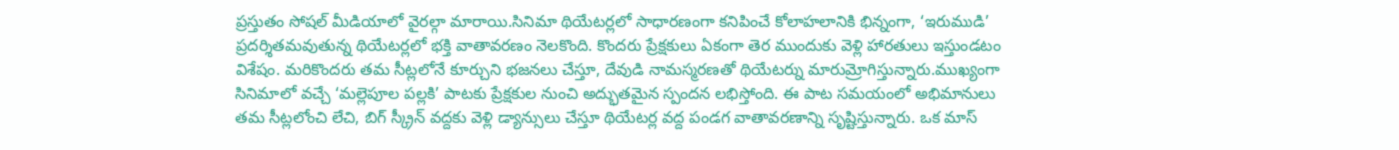ప్రస్తుతం సోషల్ మీడియాలో వైరల్గా మారాయి.సినిమా థియేటర్లలో సాధారణంగా కనిపించే కోలాహలానికి భిన్నంగా, ‘ఇరుముడి’ ప్రదర్శితమవుతున్న థియేటర్లలో భక్తి వాతావరణం నెలకొంది. కొందరు ప్రేక్షకులు ఏకంగా తెర ముందుకు వెళ్లి హారతులు ఇస్తుండటం విశేషం. మరికొందరు తమ సీట్లలోనే కూర్చుని భజనలు చేస్తూ, దేవుడి నామస్మరణతో థియేటర్ను మారుమ్రోగిస్తున్నారు.ముఖ్యంగా సినిమాలో వచ్చే ‘మల్లెపూల పల్లకి’ పాటకు ప్రేక్షకుల నుంచి అద్భుతమైన స్పందన లభిస్తోంది. ఈ పాట సమయంలో అభిమానులు తమ సీట్లలోంచి లేచి, బిగ్ స్క్రీన్ వద్దకు వెళ్లి డ్యాన్సులు చేస్తూ థియేటర్ల వద్ద పండగ వాతావరణాన్ని సృష్టిస్తున్నారు. ఒక మాస్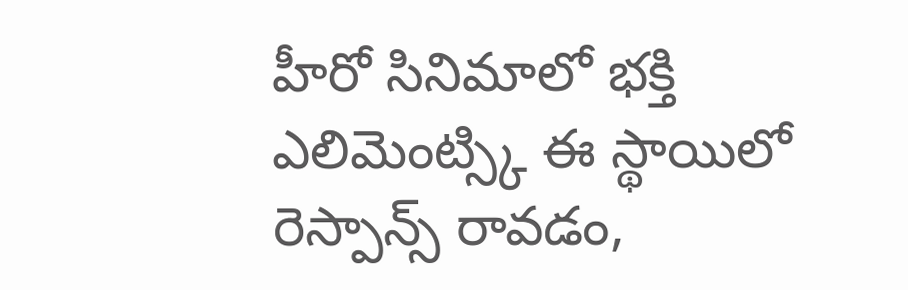హీరో సినిమాలో భక్తి ఎలిమెంట్స్కి ఈ స్థాయిలో రెస్పాన్స్ రావడం,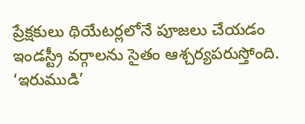ప్రేక్షకులు థియేటర్లలోనే పూజలు చేయడం ఇండస్ట్రీ వర్గాలను సైతం ఆశ్చర్యపరుస్తోంది. ‘ఇరుముడి’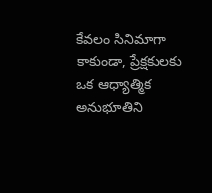కేవలం సినిమాగా కాకుండా, ప్రేక్షకులకు ఒక ఆధ్యాత్మిక అనుభూతిని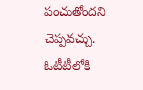పంచుతోందని చెప్పవచ్చు.
ఓటీటీలోకి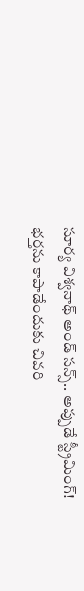సూర్య విశ్వనాథ్ అండ్ సన్స్.. అప్పుడే స్ట్రీమింగ్!
భర్తను కాపాడేందుకు చివరి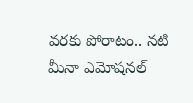వరకు పోరాటం.. నటి మీనా ఎమోషనల్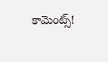కామెంట్స్!